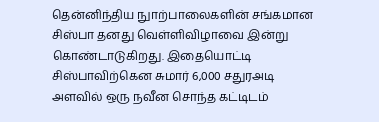தென்னிந்திய நுாற்பாலைகளின் சங்கமான சிஸ்பா தனது வெள்ளிவிழாவை இன்று கொண்டாடுகிறது. இதையொட்டி சிஸ்பாவிற்கென சுமார் 6,000 சதுரஅடி அளவில் ஒரு நவீன சொந்த கட்டிடம்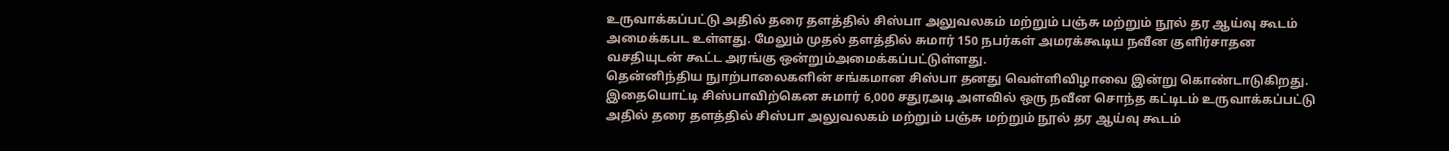உருவாக்கப்பட்டு அதில் தரை தளத்தில் சிஸ்பா அலுவலகம் மற்றும் பஞ்சு மற்றும் நூல் தர ஆய்வு கூடம் அமைக்கபட உள்ளது. மேலும் முதல் தளத்தில் சுமார் 150 நபர்கள் அமரக்கூடிய நவீன குளிர்சாதன வசதியுடன் கூட்ட அரங்கு ஒன்றும்அமைக்கப்பட்டுள்ளது.
தென்னிந்திய நுாற்பாலைகளின் சங்கமான சிஸ்பா தனது வெள்ளிவிழாவை இன்று கொண்டாடுகிறது. இதையொட்டி சிஸ்பாவிற்கென சுமார் 6,000 சதுரஅடி அளவில் ஒரு நவீன சொந்த கட்டிடம் உருவாக்கப்பட்டு அதில் தரை தளத்தில் சிஸ்பா அலுவலகம் மற்றும் பஞ்சு மற்றும் நூல் தர ஆய்வு கூடம்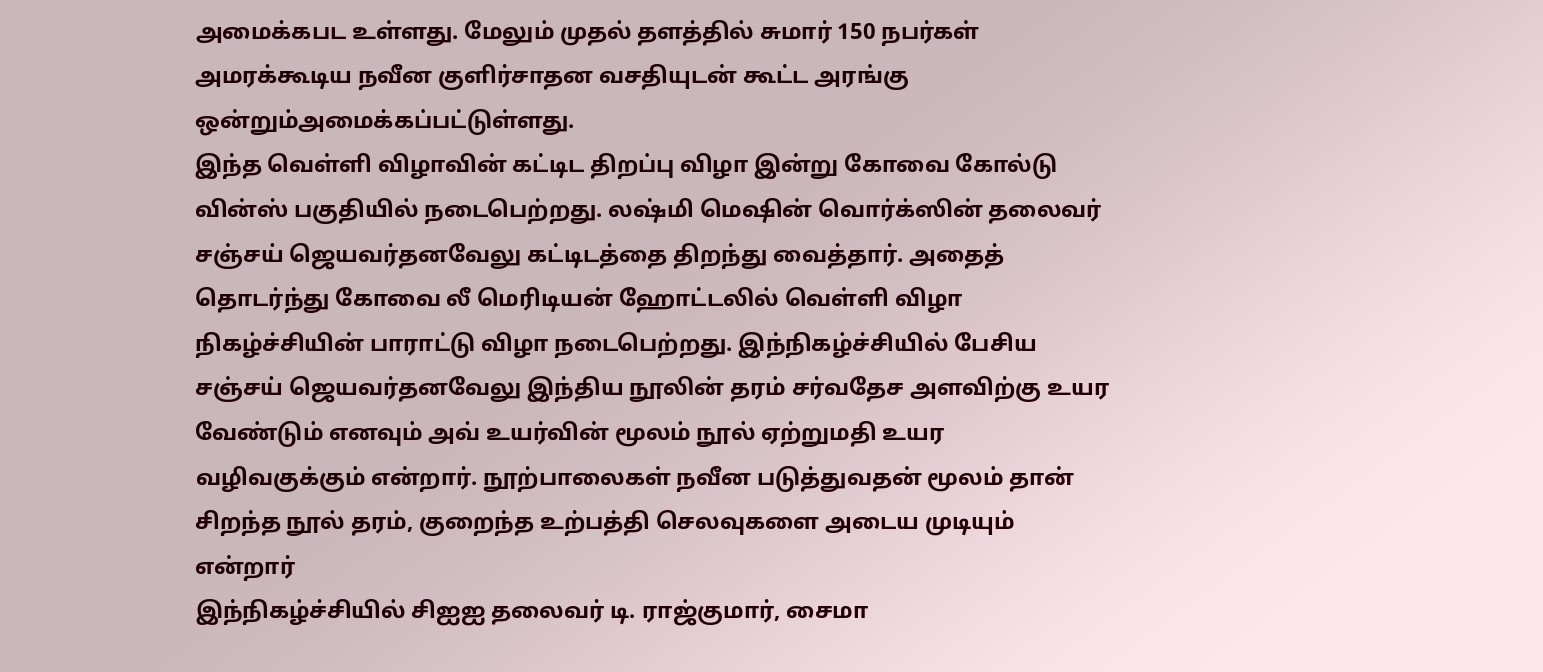அமைக்கபட உள்ளது. மேலும் முதல் தளத்தில் சுமார் 150 நபர்கள் அமரக்கூடிய நவீன குளிர்சாதன வசதியுடன் கூட்ட அரங்கு ஒன்றும்அமைக்கப்பட்டுள்ளது.
இந்த வெள்ளி விழாவின் கட்டிட திறப்பு விழா இன்று கோவை கோல்டு வின்ஸ் பகுதியில் நடைபெற்றது. லஷ்மி மெஷின் வொர்க்ஸின் தலைவர் சஞ்சய் ஜெயவர்தனவேலு கட்டிடத்தை திறந்து வைத்தார். அதைத் தொடர்ந்து கோவை லீ மெரிடியன் ஹோட்டலில் வெள்ளி விழா நிகழ்ச்சியின் பாராட்டு விழா நடைபெற்றது. இந்நிகழ்ச்சியில் பேசிய சஞ்சய் ஜெயவர்தனவேலு இந்திய நூலின் தரம் சர்வதேச அளவிற்கு உயர வேண்டும் எனவும் அவ் உயர்வின் மூலம் நூல் ஏற்றுமதி உயர வழிவகுக்கும் என்றார். நூற்பாலைகள் நவீன படுத்துவதன் மூலம் தான் சிறந்த நூல் தரம், குறைந்த உற்பத்தி செலவுகளை அடைய முடியும் என்றார்
இந்நிகழ்ச்சியில் சிஐஐ தலைவர் டி. ராஜ்குமார், சைமா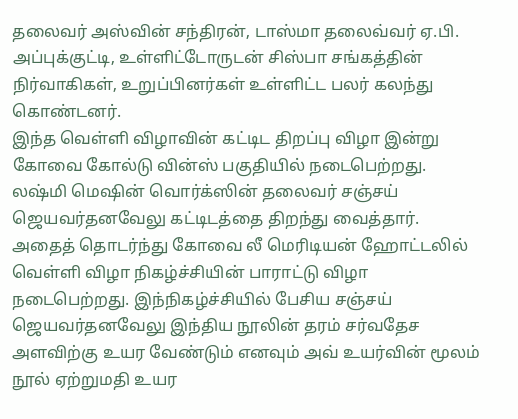தலைவர் அஸ்வின் சந்திரன், டாஸ்மா தலைவ்வர் ஏ.பி. அப்புக்குட்டி, உள்ளிட்டோருடன் சிஸ்பா சங்கத்தின் நிர்வாகிகள், உறுப்பினர்கள் உள்ளிட்ட பலர் கலந்து கொண்டனர்.
இந்த வெள்ளி விழாவின் கட்டிட திறப்பு விழா இன்று கோவை கோல்டு வின்ஸ் பகுதியில் நடைபெற்றது. லஷ்மி மெஷின் வொர்க்ஸின் தலைவர் சஞ்சய் ஜெயவர்தனவேலு கட்டிடத்தை திறந்து வைத்தார். அதைத் தொடர்ந்து கோவை லீ மெரிடியன் ஹோட்டலில் வெள்ளி விழா நிகழ்ச்சியின் பாராட்டு விழா நடைபெற்றது. இந்நிகழ்ச்சியில் பேசிய சஞ்சய் ஜெயவர்தனவேலு இந்திய நூலின் தரம் சர்வதேச அளவிற்கு உயர வேண்டும் எனவும் அவ் உயர்வின் மூலம் நூல் ஏற்றுமதி உயர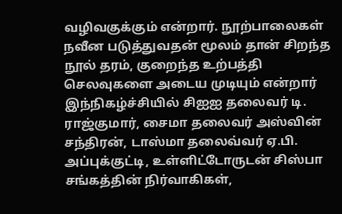வழிவகுக்கும் என்றார். நூற்பாலைகள் நவீன படுத்துவதன் மூலம் தான் சிறந்த நூல் தரம், குறைந்த உற்பத்தி செலவுகளை அடைய முடியும் என்றார்
இந்நிகழ்ச்சியில் சிஐஐ தலைவர் டி. ராஜ்குமார், சைமா தலைவர் அஸ்வின் சந்திரன், டாஸ்மா தலைவ்வர் ஏ.பி. அப்புக்குட்டி, உள்ளிட்டோருடன் சிஸ்பா சங்கத்தின் நிர்வாகிகள்,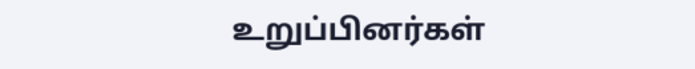உறுப்பினர்கள்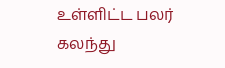உள்ளிட்ட பலர் கலந்து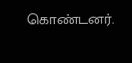கொண்டனர்.